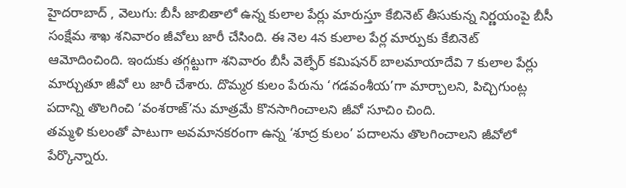హైదరాబాద్ , వెలుగు: బీసీ జాబితాలో ఉన్న కులాల పేర్లు మారుస్తూ కేబినెట్ తీసుకున్న నిర్ణయంపై బీసీ సంక్షేమ శాఖ శనివారం జీవోలు జారీ చేసింది. ఈ నెల 4న కులాల పేర్ల మార్పుకు కేబినెట్ ఆమోదించింది. ఇందుకు తగ్గట్టుగా శనివారం బీసీ వెల్ఫేర్ కమిషనర్ బాలమాయాదేవి 7 కులాల పేర్లు మార్చుతూ జీవో లు జారీ చేశారు. దొమ్మర కులం పేరును ‘గడవంశీయ’గా మార్చాలని, పిచ్చిగుంట్ల పదాన్ని తొలగించి ‘వంశరాజ్’ను మాత్రమే కొనసాగించాలని జీవో సూచిం చింది.
తమ్మళి కులంతో పాటుగా అవమానకరంగా ఉన్న ‘శూద్ర కులం’ పదాలను తొలగించాలని జీవోలో పేర్కొన్నారు.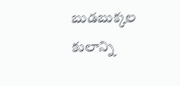బుడబుక్కల కులాన్ని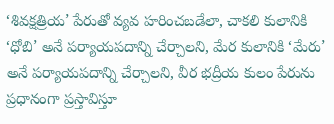‘శివక్షత్రియ’ పేరుతో వ్యవ హరించబడేలా, చాకలి కులానికి ‘ధోబి’ అనే పర్యాయపదాన్ని చేర్చాలని, మేర కులానికి ‘మేరు’ అనే పర్యాయపదాన్ని చేర్చాలని, వీర భద్రీయ కులం పేరును ప్రధానంగా ప్రస్తావిస్తూ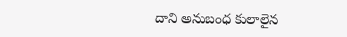దాని అనుబంధ కులాలైన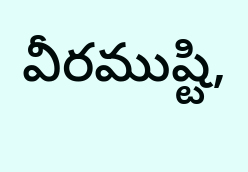వీరముష్టి,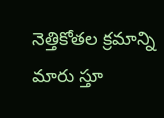నెత్తికోతల క్రమాన్ని మారు స్తూ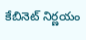కేబినెట్ నిర్ణయం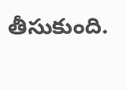తీసుకుంది.